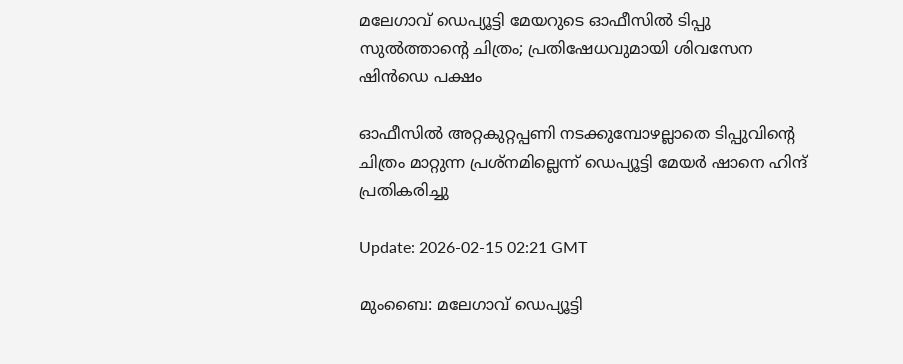മലേഗാവ് ഡെപ്യൂട്ടി മേയറുടെ ഓഫീസിൽ ടിപ്പു സുൽത്താന്റെ ചിത്രം; പ്രതിഷേധവുമായി ശിവസേന ഷിൻഡെ പക്ഷം

ഓഫീസിൽ അറ്റകുറ്റപ്പണി നടക്കുമ്പോഴല്ലാതെ ടിപ്പുവിന്റെ ചിത്രം മാറ്റുന്ന പ്രശ്‌നമില്ലെന്ന് ഡെപ്യൂട്ടി മേയർ ഷാനെ ഹിന്ദ് പ്രതികരിച്ചു

Update: 2026-02-15 02:21 GMT

മുംബൈ: മലേഗാവ് ഡെപ്യൂട്ടി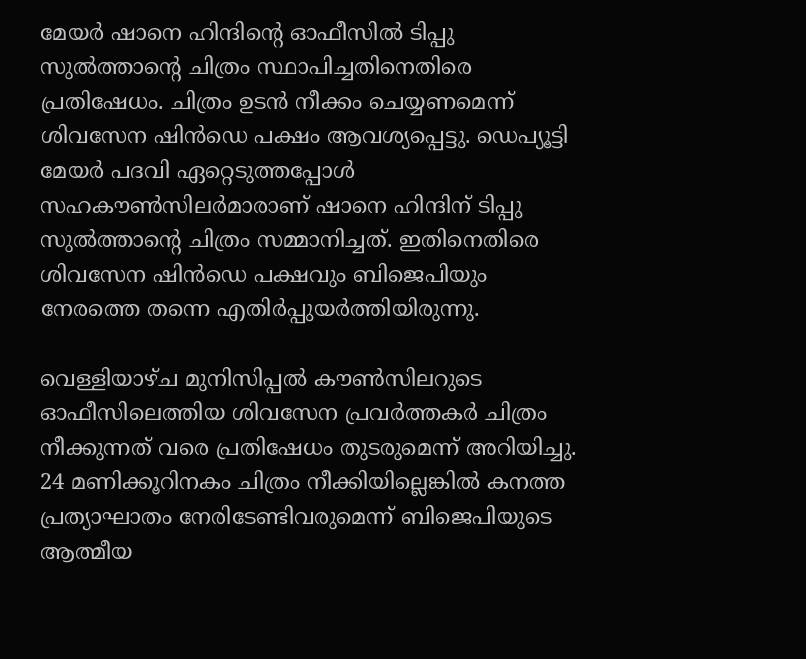മേയർ ഷാനെ ഹിന്ദിന്റെ ഓഫീസിൽ ടിപ്പു സുൽത്താന്റെ ചിത്രം സ്ഥാപിച്ചതിനെതിരെ പ്രതിഷേധം. ചിത്രം ഉടൻ നീക്കം ചെയ്യണമെന്ന് ശിവസേന ഷിൻഡെ പക്ഷം ആവശ്യപ്പെട്ടു. ഡെപ്യൂട്ടി മേയർ പദവി ഏറ്റെടുത്തപ്പോൾ സഹകൗൺസിലർമാരാണ് ഷാനെ ഹിന്ദിന് ടിപ്പു സുൽത്താന്റെ ചിത്രം സമ്മാനിച്ചത്. ഇതിനെതിരെ ശിവസേന ഷിൻഡെ പക്ഷവും ബിജെപിയും നേരത്തെ തന്നെ എതിർപ്പുയർത്തിയിരുന്നു.

വെള്ളിയാഴ്ച മുനിസിപ്പൽ കൗൺസിലറുടെ ഓഫീസിലെത്തിയ ശിവസേന പ്രവർത്തകർ ചിത്രം നീക്കുന്നത് വരെ പ്രതിഷേധം തുടരുമെന്ന് അറിയിച്ചു. 24 മണിക്കൂറിനകം ചിത്രം നീക്കിയില്ലെങ്കിൽ കനത്ത പ്രത്യാഘാതം നേരിടേണ്ടിവരുമെന്ന് ബിജെപിയുടെ ആത്മീയ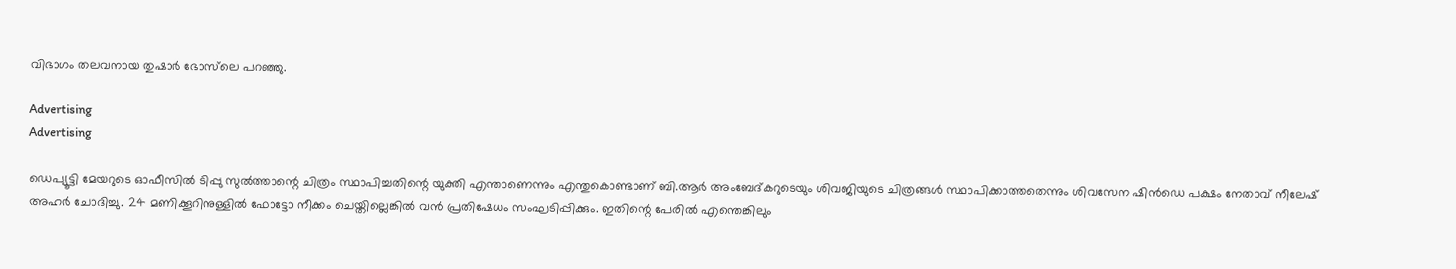വിഭാഗം തലവനായ തുഷാർ ഭോസ്‌ലെ പറഞ്ഞു.

Advertising
Advertising

ഡെപ്യൂട്ടി മേയറുടെ ഓഫീസിൽ ടിപ്പു സുൽത്താന്റെ ചിത്രം സ്ഥാപിച്ചതിന്റെ യുക്തി എന്താണെന്നും എന്തുകൊണ്ടാണ് ബി.ആർ അംബേദ്കറുടെയും ശിവജിയുടെ ചിത്രങ്ങൾ സ്ഥാപിക്കാത്തതെന്നും ശിവസേന ഷിൻഡെ പക്ഷം നേതാവ് നീലേഷ് അഹർ ചോദിച്ചു. 24 മണിക്കൂറിനുള്ളിൽ ഫോട്ടോ നീക്കം ചെയ്തില്ലെങ്കിൽ വൻ പ്രതിഷേധം സംഘടിപ്പിക്കും. ഇതിന്റെ പേരിൽ എന്തെങ്കിലും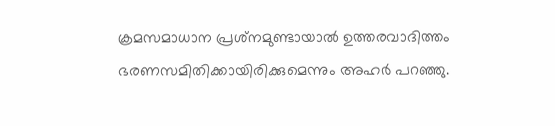ക്രമസമാധാന പ്രശ്‌നമുണ്ടായാൽ ഉത്തരവാദിത്തം ഭരണസമിതിക്കായിരിക്കുമെന്നും അഹർ പറഞ്ഞു.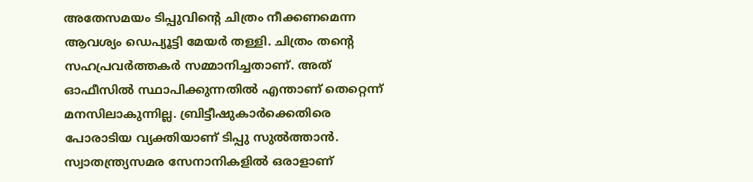അതേസമയം ടിപ്പുവിന്റെ ചിത്രം നീക്കണമെന്ന ആവശ്യം ഡെപ്യൂട്ടി മേയർ തള്ളി. ചിത്രം തന്റെ സഹപ്രവർത്തകർ സമ്മാനിച്ചതാണ്. അത് ഓഫീസിൽ സ്ഥാപിക്കുന്നതിൽ എന്താണ് തെറ്റെന്ന് മനസിലാകുന്നില്ല. ബ്രിട്ടീഷുകാർക്കെതിരെ പോരാടിയ വ്യക്തിയാണ് ടിപ്പു സുൽത്താൻ. സ്വാതന്ത്ര്യസമര സേനാനികളിൽ ഒരാളാണ്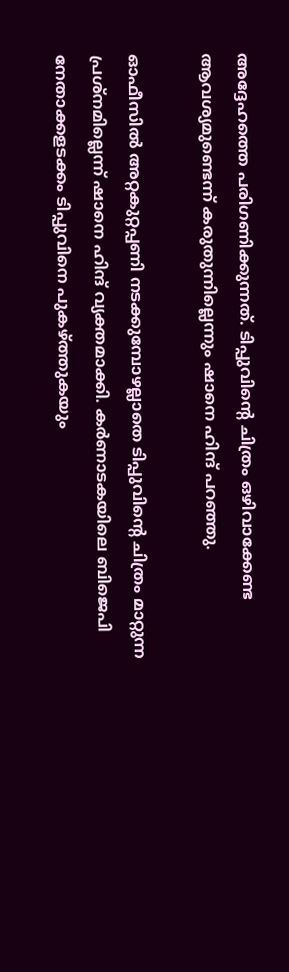അദ്ദേഹത്തെ പരിഗണിക്കുന്നത്. ടിപ്പുവിന്റെ ചിത്രം ഒഴിവാക്കേണ്ട ആവശ്യമുണ്ടെന്ന് കരുതുന്നില്ലെന്നും ഷാനെ ഹിന്ദ് പറഞ്ഞു.

ഓഫീസിൽ അറ്റകുറ്റപ്പണി നടക്കുമ്പോഴല്ലാതെ ടിപ്പുവിന്റെ ചിത്രം മാറ്റുന്ന പ്രശ്‌നമില്ലെന്ന് ഷാനെ ഹിന്ദ് വ്യക്തമാക്കി. കർണാടകയിലെ ബിജെപി നേതാക്കളടക്കം ടിപ്പുവിനെ പുകഴ്ത്തുകയും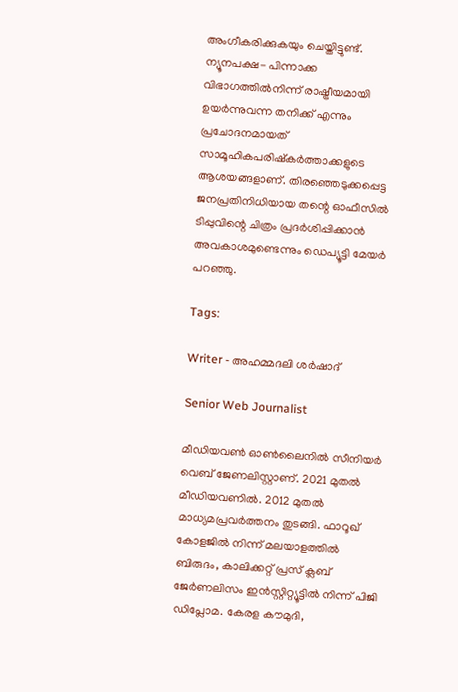അംഗീകരിക്കുകയും ചെയ്തിട്ടുണ്ട്. ന്യൂനപക്ഷ- പിന്നാക്ക വിഭാഗത്തിൽനിന്ന് രാഷ്ട്രീയമായി ഉയർന്നുവന്ന തനിക്ക് എന്നും പ്രചോദനമായത് സാമൂഹികപരിഷ്‌കർത്താക്കളുടെ ആശയങ്ങളാണ്. തിരഞ്ഞെടുക്കപ്പെട്ട ജനപ്രതിനിധിയായ തന്റെ ഓഫീസിൽ ടിപ്പുവിന്റെ ചിത്രം പ്രദർശിപ്പിക്കാൻ അവകാശമുണ്ടെന്നും ഡെപ്യൂട്ടി മേയർ പറഞ്ഞു.

Tags:

Writer - അഹമ്മദലി ശര്‍ഷാദ്

Senior Web Journalist

മീഡിയവൺ ഓൺലൈനിൽ സീനിയർ വെബ് ജേണലിസ്റ്റാണ്. 2021 മുതൽ മീഡിയവണിൽ. 2012 മുതൽ മാധ്യമപ്രവർത്തനം തുടങ്ങി. ഫാറൂഖ് കോളജിൽ നിന്ന് മലയാളത്തിൽ ബിരുദം, കാലിക്കറ്റ് പ്രസ് ക്ലബ് ജേർണലിസം ഇൻസ്റ്റിറ്റ്യൂട്ടിൽ നിന്ന് പിജി ഡിപ്ലോമ. കേരള കൗമുദി,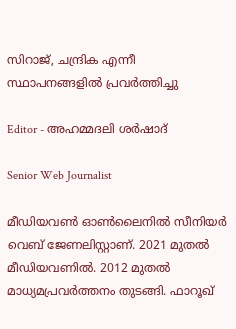സിറാജ്, ചന്ദ്രിക എന്നീ സ്ഥാപനങ്ങളിൽ പ്രവർത്തിച്ചു

Editor - അഹമ്മദലി ശര്‍ഷാദ്

Senior Web Journalist

മീഡിയവൺ ഓൺലൈനിൽ സീനിയർ വെബ് ജേണലിസ്റ്റാണ്. 2021 മുതൽ മീഡിയവണിൽ. 2012 മുതൽ മാധ്യമപ്രവർത്തനം തുടങ്ങി. ഫാറൂഖ്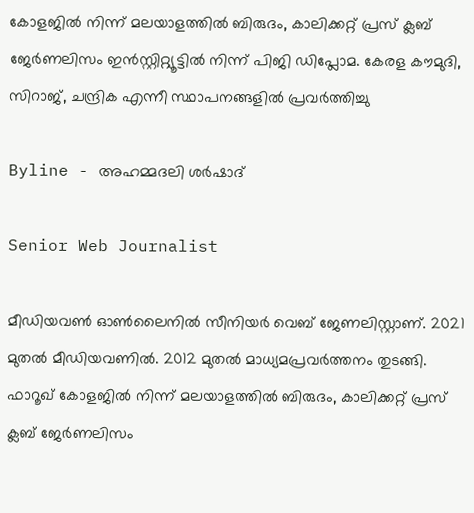കോളജിൽ നിന്ന് മലയാളത്തിൽ ബിരുദം, കാലിക്കറ്റ് പ്രസ് ക്ലബ് ജേർണലിസം ഇൻസ്റ്റിറ്റ്യൂട്ടിൽ നിന്ന് പിജി ഡിപ്ലോമ. കേരള കൗമുദി, സിറാജ്, ചന്ദ്രിക എന്നീ സ്ഥാപനങ്ങളിൽ പ്രവർത്തിച്ചു

Byline - അഹമ്മദലി ശര്‍ഷാദ്

Senior Web Journalist

മീഡിയവൺ ഓൺലൈനിൽ സീനിയർ വെബ് ജേണലിസ്റ്റാണ്. 2021 മുതൽ മീഡിയവണിൽ. 2012 മുതൽ മാധ്യമപ്രവർത്തനം തുടങ്ങി. ഫാറൂഖ് കോളജിൽ നിന്ന് മലയാളത്തിൽ ബിരുദം, കാലിക്കറ്റ് പ്രസ് ക്ലബ് ജേർണലിസം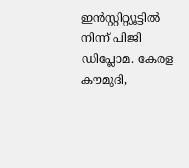ഇൻസ്റ്റിറ്റ്യൂട്ടിൽ നിന്ന് പിജി ഡിപ്ലോമ. കേരള കൗമുദി,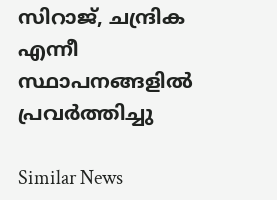സിറാജ്, ചന്ദ്രിക എന്നീ സ്ഥാപനങ്ങളിൽ പ്രവർത്തിച്ചു

Similar News